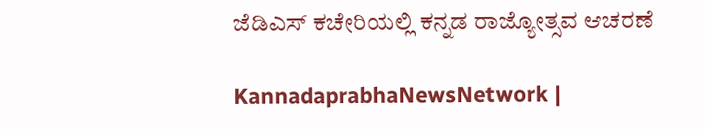ಜೆಡಿಎಸ್ ಕಚೇರಿಯಲ್ಲಿ ಕನ್ನಡ ರಾಜ್ಯೋತ್ಸವ ಆಚರಣೆ

KannadaprabhaNewsNetwork |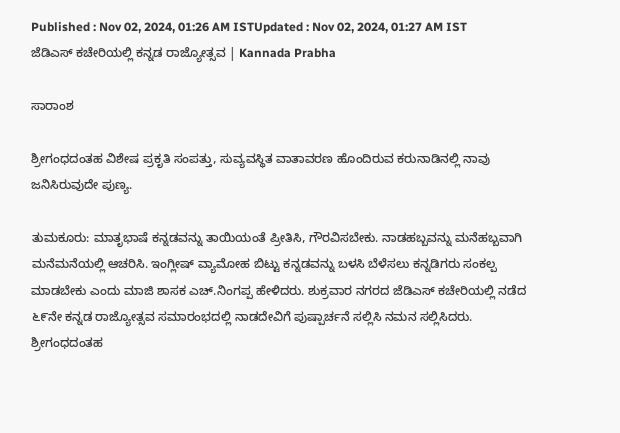Published : Nov 02, 2024, 01:26 AM ISTUpdated : Nov 02, 2024, 01:27 AM IST
ಜೆಡಿಎಸ್ ಕಚೇರಿಯಲ್ಲಿ ಕನ್ನಡ ರಾಜ್ಯೋತ್ಸವ | Kannada Prabha

ಸಾರಾಂಶ

ಶ್ರೀಗಂಧದಂತಹ ವಿಶೇಷ ಪ್ರಕೃತಿ ಸಂಪತ್ತು, ಸುವ್ಯವಸ್ಥಿತ ವಾತಾವರಣ ಹೊಂದಿರುವ ಕರುನಾಡಿನಲ್ಲಿ ನಾವು ಜನಿಸಿರುವುದೇ ಪುಣ್ಯ.

ತುಮಕೂರು: ಮಾತೃಭಾಷೆ ಕನ್ನಡವನ್ನು ತಾಯಿಯಂತೆ ಪ್ರೀತಿಸಿ, ಗೌರವಿಸಬೇಕು. ನಾಡಹಬ್ಬವನ್ನು ಮನೆಹಬ್ಬವಾಗಿ ಮನೆಮನೆಯಲ್ಲಿ ಆಚರಿಸಿ. ಇಂಗ್ಲೀಷ್ ವ್ಯಾಮೋಹ ಬಿಟ್ಟು ಕನ್ನಡವನ್ನು ಬಳಸಿ ಬೆಳೆಸಲು ಕನ್ನಡಿಗರು ಸಂಕಲ್ಪ ಮಾಡಬೇಕು ಎಂದು ಮಾಜಿ ಶಾಸಕ ಎಚ್.ನಿಂಗಪ್ಪ ಹೇಳಿದರು. ಶುಕ್ರವಾರ ನಗರದ ಜೆಡಿಎಸ್ ಕಚೇರಿಯಲ್ಲಿ ನಡೆದ ೬೯ನೇ ಕನ್ನಡ ರಾಜ್ಯೋತ್ಸವ ಸಮಾರಂಭದಲ್ಲಿ ನಾಡದೇವಿಗೆ ಪುಷ್ಪಾರ್ಚನೆ ಸಲ್ಲಿಸಿ ನಮನ ಸಲ್ಲಿಸಿದರು. ಶ್ರೀಗಂಧದಂತಹ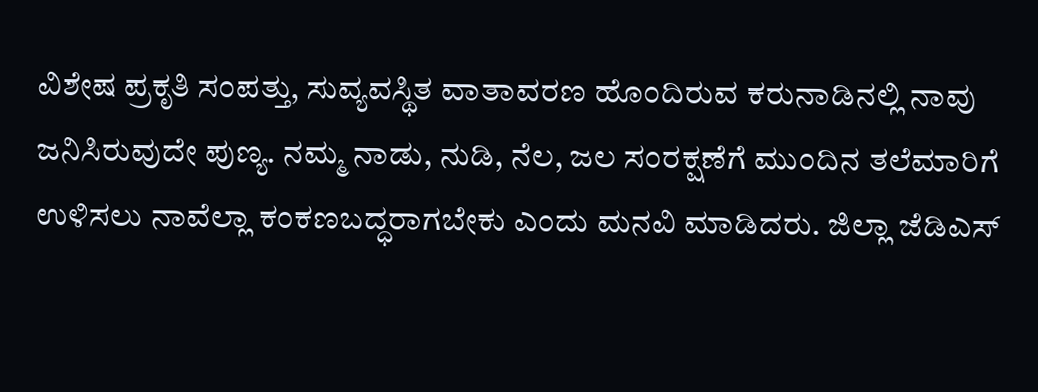ವಿಶೇಷ ಪ್ರಕೃತಿ ಸಂಪತ್ತು, ಸುವ್ಯವಸ್ಥಿತ ವಾತಾವರಣ ಹೊಂದಿರುವ ಕರುನಾಡಿನಲ್ಲಿ ನಾವು ಜನಿಸಿರುವುದೇ ಪುಣ್ಯ. ನಮ್ಮ ನಾಡು, ನುಡಿ, ನೆಲ, ಜಲ ಸಂರಕ್ಷಣೆಗೆ ಮುಂದಿನ ತಲೆಮಾರಿಗೆ ಉಳಿಸಲು ನಾವೆಲ್ಲಾ ಕಂಕಣಬದ್ಧರಾಗಬೇಕು ಎಂದು ಮನವಿ ಮಾಡಿದರು. ಜಿಲ್ಲಾ ಜೆಡಿಎಸ್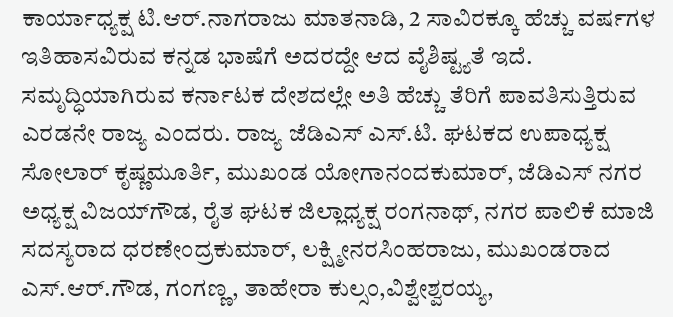ಕಾರ್ಯಾಧ್ಯಕ್ಷ ಟಿ.ಆರ್.ನಾಗರಾಜು ಮಾತನಾಡಿ, 2 ಸಾವಿರಕ್ಕೂ ಹೆಚ್ಚು ವರ್ಷಗಳ ಇತಿಹಾಸವಿರುವ ಕನ್ನಡ ಭಾಷೆಗೆ ಅದರದ್ದೇ ಆದ ವೈಶಿಷ್ಟ್ಯತೆ ಇದೆ. ಸಮೃದ್ಧಿಯಾಗಿರುವ ಕರ್ನಾಟಕ ದೇಶದಲ್ಲೇ ಅತಿ ಹೆಚ್ಚು ತೆರಿಗೆ ಪಾವತಿಸುತ್ತಿರುವ ಎರಡನೇ ರಾಜ್ಯ ಎಂದರು. ರಾಜ್ಯ ಜೆಡಿಎಸ್ ಎಸ್.ಟಿ. ಘಟಕದ ಉಪಾಧ್ಯಕ್ಷ ಸೋಲಾರ್ ಕೃಷ್ಣಮೂರ್ತಿ, ಮುಖಂಡ ಯೋಗಾನಂದಕುಮಾರ್, ಜೆಡಿಎಸ್ ನಗರ ಅಧ್ಯಕ್ಷ ವಿಜಯ್‌ಗೌಡ, ರೈತ ಘಟಕ ಜಿಲ್ಲಾಧ್ಯಕ್ಷ ರಂಗನಾಥ್, ನಗರ ಪಾಲಿಕೆ ಮಾಜಿ ಸದಸ್ಯರಾದ ಧರಣೇಂದ್ರಕುಮಾರ್, ಲಕ್ಷ್ಮೀನರಸಿಂಹರಾಜು, ಮುಖಂಡರಾದ ಎಸ್.ಆರ್.ಗೌಡ, ಗಂಗಣ್ಣ, ತಾಹೇರಾ ಕುಲ್ಸಂ,ವಿಶ್ವೇಶ್ವರಯ್ಯ,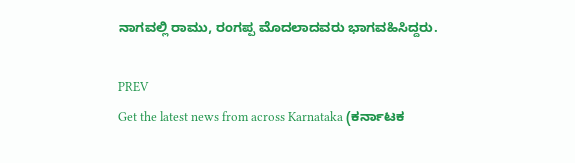ನಾಗವಲ್ಲಿ ರಾಮು, ರಂಗಪ್ಪ ಮೊದಲಾದವರು ಭಾಗವಹಿಸಿದ್ದರು.

PREV
Get the latest news from across Karnataka (ಕರ್ನಾಟಕ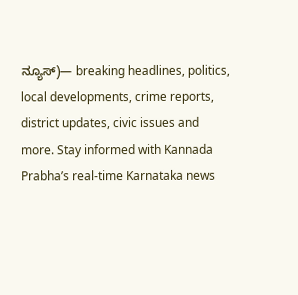ನ್ಯೂಸ್)— breaking headlines, politics, local developments, crime reports, district updates, civic issues and more. Stay informed with Kannada Prabha’s real‑time Karnataka news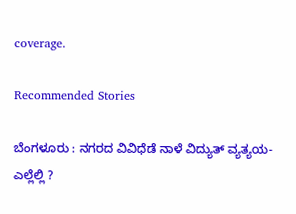coverage.

Recommended Stories

ಬೆಂಗಳೂರು : ನಗರದ ವಿವಿಧೆಡೆ ನಾಳೆ ವಿದ್ಯುತ್ ವ್ಯತ್ಯಯ-ಎಲ್ಲೆಲ್ಲಿ ?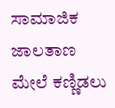ಸಾಮಾಜಿಕ ಜಾಲತಾಣ ಮೇಲೆ ಕಣ್ಣಿಡಲು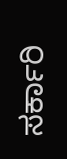ಸರ್ಕಾರಿ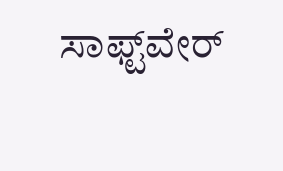ಸಾಫ್ಟ್‌ವೇರ್‌